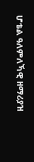ሆቴል ዓለምለኻዊ ዘማሪያዝ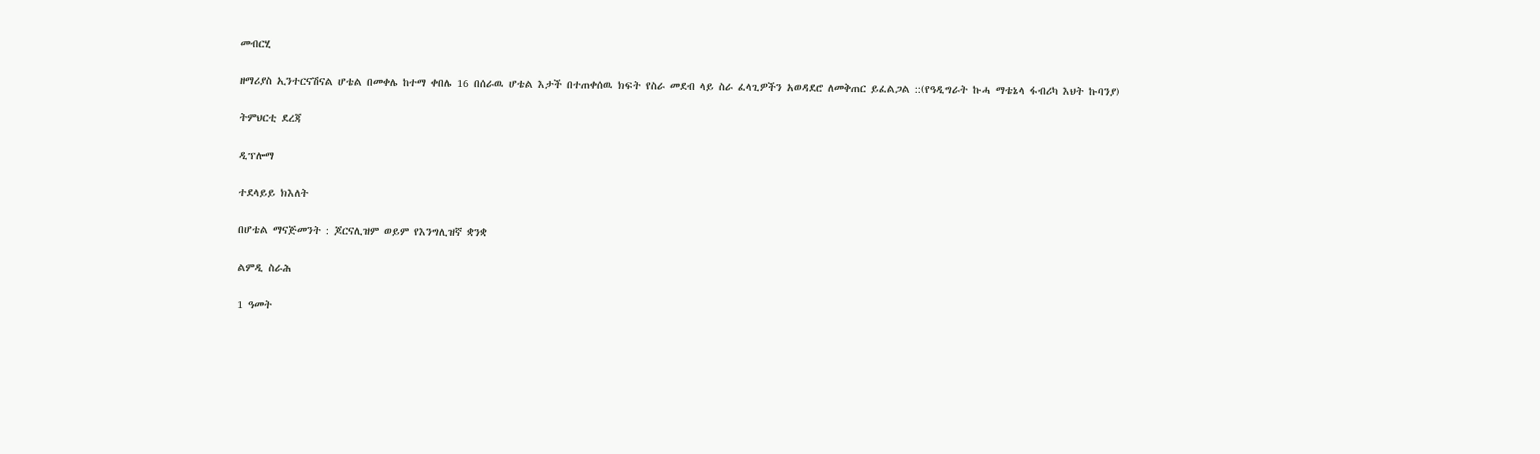መብርሂ

ዘማሪያስ ኢንተርናሽናል ሆቴል በመቀሌ ከተማ ቀበሌ 16 በሰራዉ ሆቴል እታች በተጠቀሰዉ ክፍት የስራ መደብ ላይ ስራ ፈላጊዎችን አወዳደሮ ለመቅጠር ይፈልጋል ::(የዓዲግራት ኩሓ ማቴኔላ ፋብሪካ እህት ኩባንያ)

ትምህርቲ ደረጃ

ዲፕሎማ

ተደላይይ ክእለት

በሆቴል ማናጅመንት : ጆርናሊዝም ወይም የእንግሊዝኛ ቋንቋ

ልምዲ ስራሕ

1 ዓመት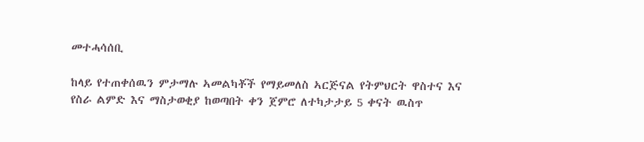መተሓሳሰቢ

ከላይ የተጠቀሰዉን ምታማሉ ኣመልካቾች የማይመለስ ኣርጅናል የትምህርት ዋስተና እና የስራ ልምድ እና ማስታወቂያ ከወጣበት ቀን ጀምሮ ለተካታታይ 5 ቀናት ዉስጥ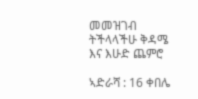መመዝገብ ትችላላችሁ ቅዳሜ እና እሁድ ጨምሮ

ኣድራሻ : 16 ቀበሌ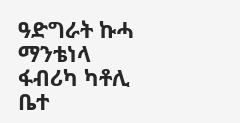ዓድግራት ኩሓ ማንቴነላ ፋብሪካ ካቶሊ ቤተ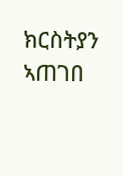ክርስትያን ኣጠገበ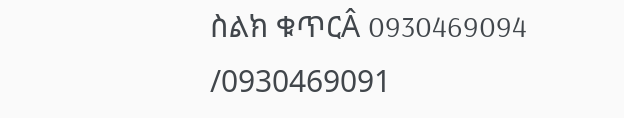ስልክ ቁጥርÂ 0930469094 /0930469091